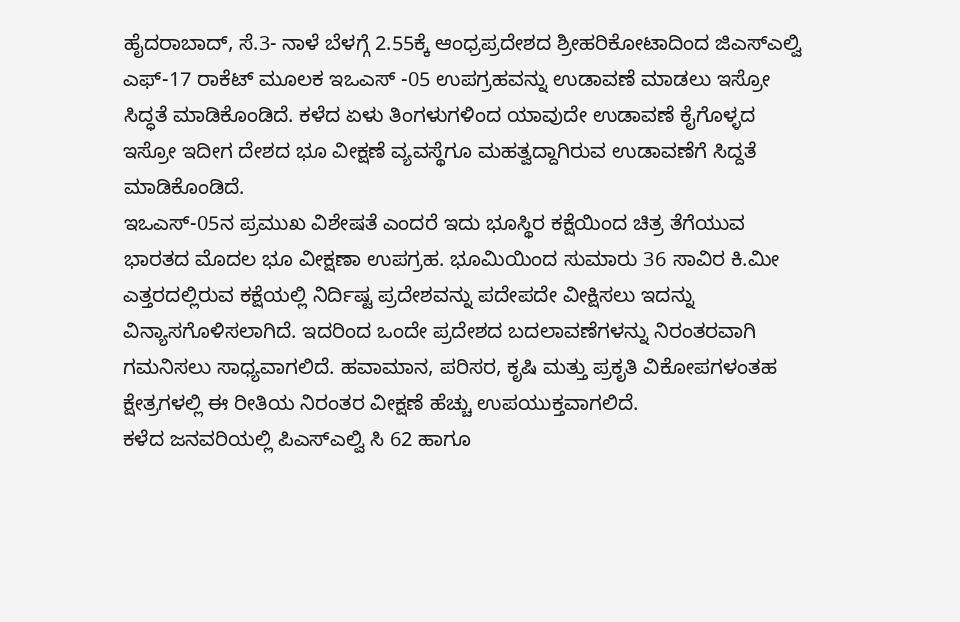ಹೈದರಾಬಾದ್, ಸೆ.3- ನಾಳೆ ಬೆಳಗ್ಗೆ 2.55ಕ್ಕೆ ಆಂಧ್ರಪ್ರದೇಶದ ಶ್ರೀಹರಿಕೋಟಾದಿಂದ ಜಿಎಸ್ಎಲ್ವಿ ಎಫ್-17 ರಾಕೆಟ್ ಮೂಲಕ ಇಒಎಸ್ -05 ಉಪಗ್ರಹವನ್ನು ಉಡಾವಣೆ ಮಾಡಲು ಇಸ್ರೋ ಸಿದ್ಧತೆ ಮಾಡಿಕೊಂಡಿದೆ. ಕಳೆದ ಏಳು ತಿಂಗಳುಗಳಿಂದ ಯಾವುದೇ ಉಡಾವಣೆ ಕೈಗೊಳ್ಳದ ಇಸ್ರೋ ಇದೀಗ ದೇಶದ ಭೂ ವೀಕ್ಷಣೆ ವ್ಯವಸ್ಥೆಗೂ ಮಹತ್ವದ್ದಾಗಿರುವ ಉಡಾವಣೆಗೆ ಸಿದ್ದತೆ ಮಾಡಿಕೊಂಡಿದೆ.
ಇಒಎಸ್-05ನ ಪ್ರಮುಖ ವಿಶೇಷತೆ ಎಂದರೆ ಇದು ಭೂಸ್ಥಿರ ಕಕ್ಷೆಯಿಂದ ಚಿತ್ರ ತೆಗೆಯುವ ಭಾರತದ ಮೊದಲ ಭೂ ವೀಕ್ಷಣಾ ಉಪಗ್ರಹ. ಭೂಮಿಯಿಂದ ಸುಮಾರು 36 ಸಾವಿರ ಕಿ.ಮೀ ಎತ್ತರದಲ್ಲಿರುವ ಕಕ್ಷೆಯಲ್ಲಿ ನಿರ್ದಿಷ್ಟ ಪ್ರದೇಶವನ್ನು ಪದೇಪದೇ ವೀಕ್ಷಿಸಲು ಇದನ್ನು ವಿನ್ಯಾಸಗೊಳಿಸಲಾಗಿದೆ. ಇದರಿಂದ ಒಂದೇ ಪ್ರದೇಶದ ಬದಲಾವಣೆಗಳನ್ನು ನಿರಂತರವಾಗಿ ಗಮನಿಸಲು ಸಾಧ್ಯವಾಗಲಿದೆ. ಹವಾಮಾನ, ಪರಿಸರ, ಕೃಷಿ ಮತ್ತು ಪ್ರಕೃತಿ ವಿಕೋಪಗಳಂತಹ ಕ್ಷೇತ್ರಗಳಲ್ಲಿ ಈ ರೀತಿಯ ನಿರಂತರ ವೀಕ್ಷಣೆ ಹೆಚ್ಚು ಉಪಯುಕ್ತವಾಗಲಿದೆ.
ಕಳೆದ ಜನವರಿಯಲ್ಲಿ ಪಿಎಸ್ಎಲ್ವಿ ಸಿ 62 ಹಾಗೂ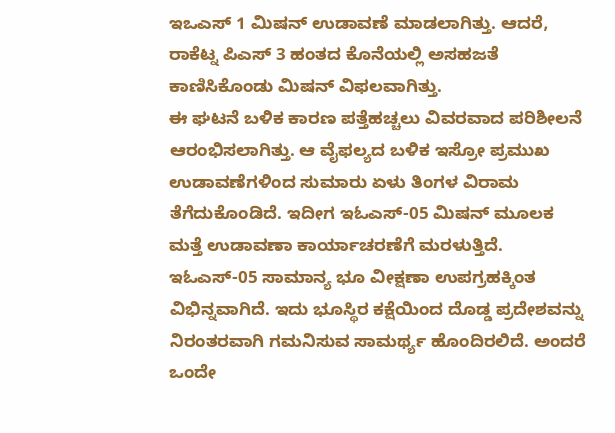ಇಒಎಸ್ 1 ಮಿಷನ್ ಉಡಾವಣೆ ಮಾಡಲಾಗಿತ್ತು. ಆದರೆ, ರಾಕೆಟ್ನ ಪಿಎಸ್ 3 ಹಂತದ ಕೊನೆಯಲ್ಲಿ ಅಸಹಜತೆ ಕಾಣಿಸಿಕೊಂಡು ಮಿಷನ್ ವಿಫಲವಾಗಿತ್ತು.
ಈ ಘಟನೆ ಬಳಿಕ ಕಾರಣ ಪತ್ತೆಹಚ್ಚಲು ವಿವರವಾದ ಪರಿಶೀಲನೆ ಆರಂಭಿಸಲಾಗಿತ್ತು. ಆ ವೈಫಲ್ಯದ ಬಳಿಕ ಇಸ್ರೋ ಪ್ರಮುಖ ಉಡಾವಣೆಗಳಿಂದ ಸುಮಾರು ಏಳು ತಿಂಗಳ ವಿರಾಮ ತೆಗೆದುಕೊಂಡಿದೆ. ಇದೀಗ ಇಓಎಸ್-05 ಮಿಷನ್ ಮೂಲಕ ಮತ್ತೆ ಉಡಾವಣಾ ಕಾರ್ಯಾಚರಣೆಗೆ ಮರಳುತ್ತಿದೆ.
ಇಓಎಸ್-05 ಸಾಮಾನ್ಯ ಭೂ ವೀಕ್ಷಣಾ ಉಪಗ್ರಹಕ್ಕಿಂತ ವಿಭಿನ್ನವಾಗಿದೆ. ಇದು ಭೂಸ್ಥಿರ ಕಕ್ಷೆಯಿಂದ ದೊಡ್ಡ ಪ್ರದೇಶವನ್ನು ನಿರಂತರವಾಗಿ ಗಮನಿಸುವ ಸಾಮರ್ಥ್ಯ ಹೊಂದಿರಲಿದೆ. ಅಂದರೆ ಒಂದೇ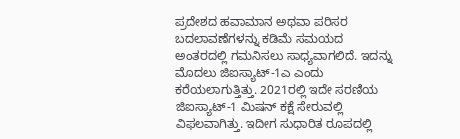ಪ್ರದೇಶದ ಹವಾಮಾನ ಅಥವಾ ಪರಿಸರ ಬದಲಾವಣೆಗಳನ್ನು ಕಡಿಮೆ ಸಮಯದ ಅಂತರದಲ್ಲಿ ಗಮನಿಸಲು ಸಾಧ್ಯವಾಗಲಿದೆ. ಇದನ್ನು ಮೊದಲು ಜಿಐಸ್ಯಾಟ್-1ಎ ಎಂದು ಕರೆಯಲಾಗುತ್ತಿತ್ತು. 2021ರಲ್ಲಿ ಇದೇ ಸರಣಿಯ ಜಿಐಸ್ಯಾಟ್-1 ಮಿಷನ್ ಕಕ್ಷೆ ಸೇರುವಲ್ಲಿ ವಿಫಲವಾಗಿತ್ತು. ಇದೀಗ ಸುಧಾರಿತ ರೂಪದಲ್ಲಿ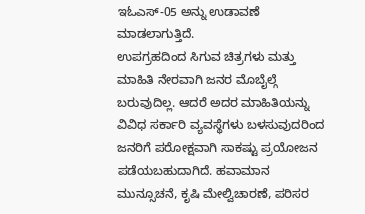ಇಓಎಸ್-05 ಅನ್ನು ಉಡಾವಣೆ ಮಾಡಲಾಗುತ್ತಿದೆ.
ಉಪಗ್ರಹದಿಂದ ಸಿಗುವ ಚಿತ್ರಗಳು ಮತ್ತು ಮಾಹಿತಿ ನೇರವಾಗಿ ಜನರ ಮೊಬೈಲ್ಗೆ ಬರುವುದಿಲ್ಲ. ಆದರೆ ಅದರ ಮಾಹಿತಿಯನ್ನು ವಿವಿಧ ಸರ್ಕಾರಿ ವ್ಯವಸ್ಥೆಗಳು ಬಳಸುವುದರಿಂದ ಜನರಿಗೆ ಪರೋಕ್ಷವಾಗಿ ಸಾಕಷ್ಟು ಪ್ರಯೋಜನ ಪಡೆಯಬಹುದಾಗಿದೆ. ಹವಾಮಾನ ಮುನ್ಸೂಚನೆ, ಕೃಷಿ ಮೇಲ್ವಿಚಾರಣೆ, ಪರಿಸರ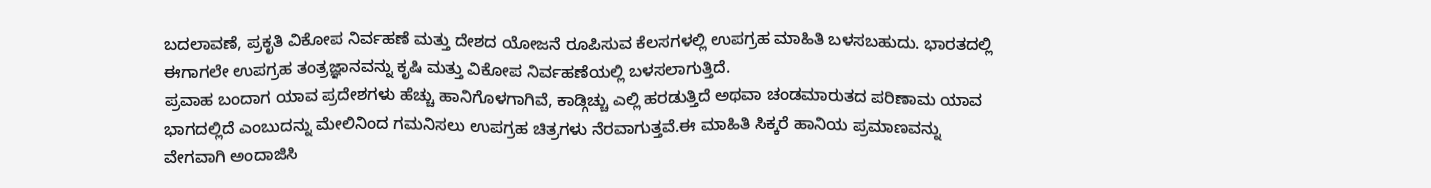ಬದಲಾವಣೆ, ಪ್ರಕೃತಿ ವಿಕೋಪ ನಿರ್ವಹಣೆ ಮತ್ತು ದೇಶದ ಯೋಜನೆ ರೂಪಿಸುವ ಕೆಲಸಗಳಲ್ಲಿ ಉಪಗ್ರಹ ಮಾಹಿತಿ ಬಳಸಬಹುದು. ಭಾರತದಲ್ಲಿ ಈಗಾಗಲೇ ಉಪಗ್ರಹ ತಂತ್ರಜ್ಞಾನವನ್ನು ಕೃಷಿ ಮತ್ತು ವಿಕೋಪ ನಿರ್ವಹಣೆಯಲ್ಲಿ ಬಳಸಲಾಗುತ್ತಿದೆ.
ಪ್ರವಾಹ ಬಂದಾಗ ಯಾವ ಪ್ರದೇಶಗಳು ಹೆಚ್ಚು ಹಾನಿಗೊಳಗಾಗಿವೆ, ಕಾಡ್ಗಿಚ್ಚು ಎಲ್ಲಿ ಹರಡುತ್ತಿದೆ ಅಥವಾ ಚಂಡಮಾರುತದ ಪರಿಣಾಮ ಯಾವ ಭಾಗದಲ್ಲಿದೆ ಎಂಬುದನ್ನು ಮೇಲಿನಿಂದ ಗಮನಿಸಲು ಉಪಗ್ರಹ ಚಿತ್ರಗಳು ನೆರವಾಗುತ್ತವೆ.ಈ ಮಾಹಿತಿ ಸಿಕ್ಕರೆ ಹಾನಿಯ ಪ್ರಮಾಣವನ್ನು ವೇಗವಾಗಿ ಅಂದಾಜಿಸಿ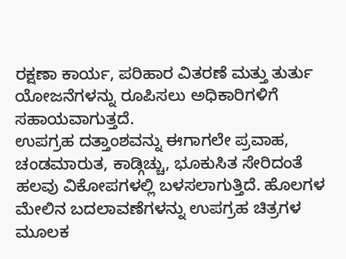ರಕ್ಷಣಾ ಕಾರ್ಯ, ಪರಿಹಾರ ವಿತರಣೆ ಮತ್ತು ತುರ್ತು ಯೋಜನೆಗಳನ್ನು ರೂಪಿಸಲು ಅಧಿಕಾರಿಗಳಿಗೆ ಸಹಾಯವಾಗುತ್ತದೆ.
ಉಪಗ್ರಹ ದತ್ತಾಂಶವನ್ನು ಈಗಾಗಲೇ ಪ್ರವಾಹ, ಚಂಡಮಾರುತ, ಕಾಡ್ಗಿಚ್ಚು, ಭೂಕುಸಿತ ಸೇರಿದಂತೆ ಹಲವು ವಿಕೋಪಗಳಲ್ಲಿ ಬಳಸಲಾಗುತ್ತಿದೆ. ಹೊಲಗಳ ಮೇಲಿನ ಬದಲಾವಣೆಗಳನ್ನು ಉಪಗ್ರಹ ಚಿತ್ರಗಳ ಮೂಲಕ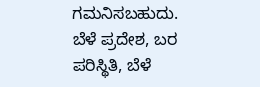ಗಮನಿಸಬಹುದು. ಬೆಳೆ ಪ್ರದೇಶ, ಬರ ಪರಿಸ್ಥಿತಿ, ಬೆಳೆ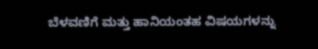ಬೆಳವಣಿಗೆ ಮತ್ತು ಹಾನಿಯಂತಹ ವಿಷಯಗಳನ್ನು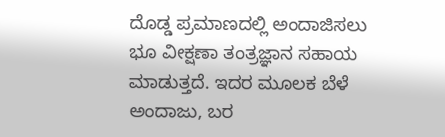ದೊಡ್ಡ ಪ್ರಮಾಣದಲ್ಲಿ ಅಂದಾಜಿಸಲು ಭೂ ವೀಕ್ಷಣಾ ತಂತ್ರಜ್ಞಾನ ಸಹಾಯ ಮಾಡುತ್ತದೆ. ಇದರ ಮೂಲಕ ಬೆಳೆ ಅಂದಾಜು, ಬರ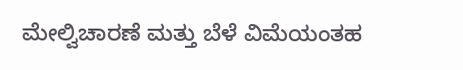ಮೇಲ್ವಿಚಾರಣೆ ಮತ್ತು ಬೆಳೆ ವಿಮೆಯಂತಹ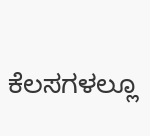ಕೆಲಸಗಳಲ್ಲೂ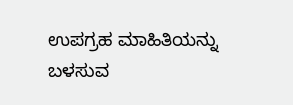ಉಪಗ್ರಹ ಮಾಹಿತಿಯನ್ನು ಬಳಸುವ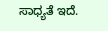ಸಾಧ್ಯತೆ ಇದೆ.